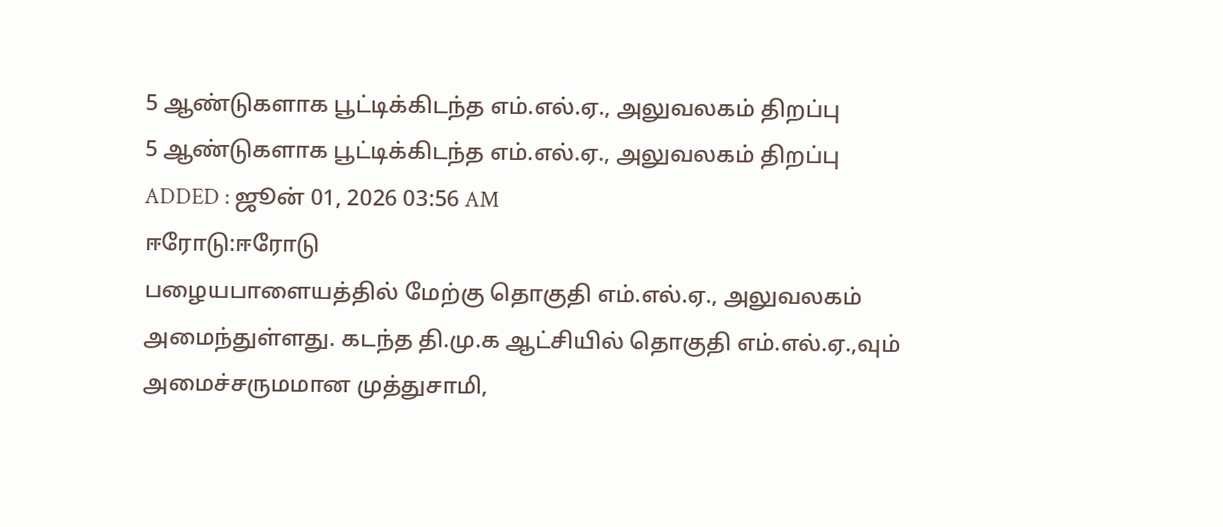5 ஆண்டுகளாக பூட்டிக்கிடந்த எம்.எல்.ஏ., அலுவலகம் திறப்பு
5 ஆண்டுகளாக பூட்டிக்கிடந்த எம்.எல்.ஏ., அலுவலகம் திறப்பு
ADDED : ஜூன் 01, 2026 03:56 AM
ஈரோடு:ஈரோடு
பழையபாளையத்தில் மேற்கு தொகுதி எம்.எல்.ஏ., அலுவலகம்
அமைந்துள்ளது. கடந்த தி.மு.க ஆட்சியில் தொகுதி எம்.எல்.ஏ.,வும்
அமைச்சருமமான முத்துசாமி,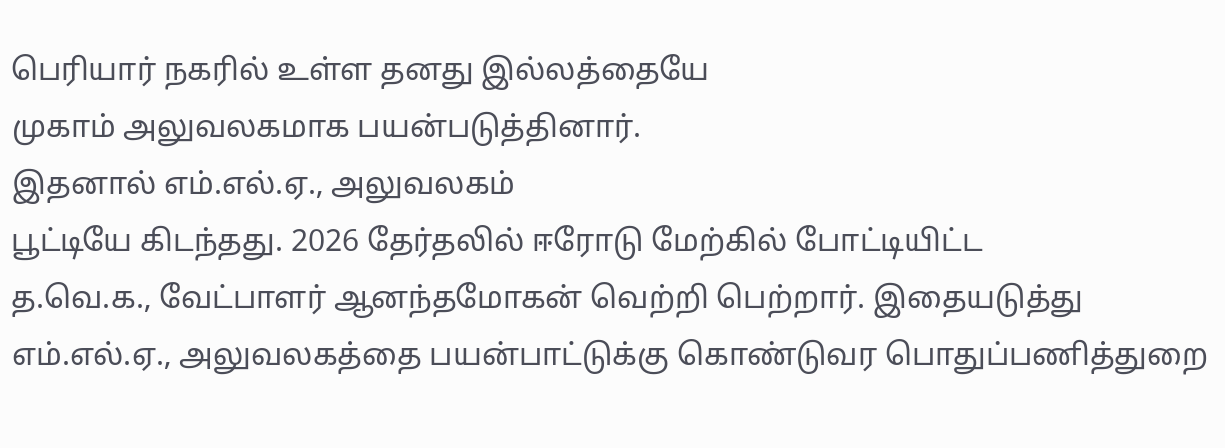பெரியார் நகரில் உள்ள தனது இல்லத்தையே
முகாம் அலுவலகமாக பயன்படுத்தினார்.
இதனால் எம்.எல்.ஏ., அலுவலகம்
பூட்டியே கிடந்தது. 2026 தேர்தலில் ஈரோடு மேற்கில் போட்டியிட்ட
த.வெ.க., வேட்பாளர் ஆனந்தமோகன் வெற்றி பெற்றார். இதையடுத்து
எம்.எல்.ஏ., அலுவலகத்தை பயன்பாட்டுக்கு கொண்டுவர பொதுப்பணித்துறை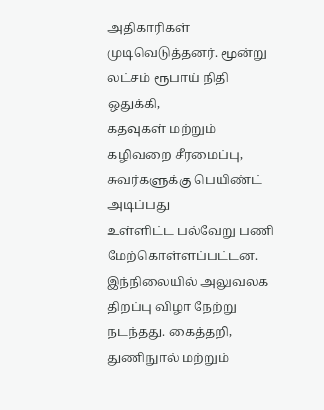அதிகாரிகள் முடிவெடுத்தனர். மூன்று லட்சம் ரூபாய் நிதி ஒதுக்கி,
கதவுகள் மற்றும் கழிவறை சீரமைப்பு, சுவர்களுக்கு பெயிண்ட் அடிப்பது
உள்ளிட்ட பல்வேறு பணி மேற்கொள்ளப்பட்டன. இந்நிலையில் அலுவலக
திறப்பு விழா நேற்று நடந்தது. கைத்தறி, துணிநுால் மற்றும்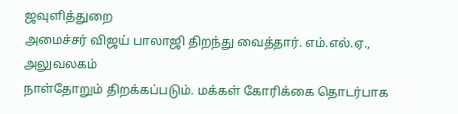ஜவுளித்துறை
அமைச்சர் விஜய் பாலாஜி திறந்து வைத்தார். எம்.எல்.ஏ., அலுவலகம்
நாள்தோறும் திறக்கப்படும். மக்கள் கோரிக்கை தொடர்பாக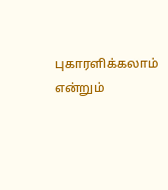புகாரளிக்கலாம்
என்றும்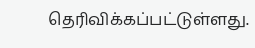தெரிவிக்கப்பட்டுள்ளது.